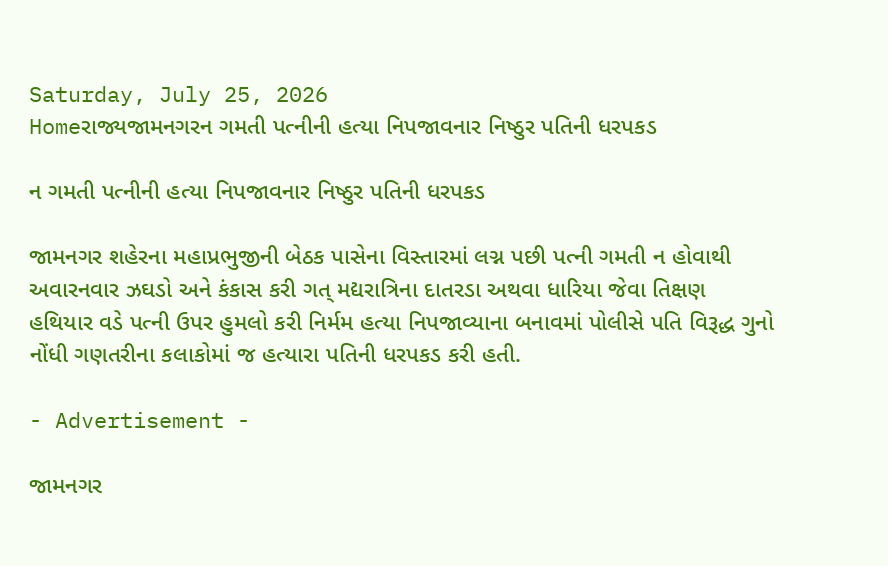Saturday, July 25, 2026
Homeરાજ્યજામનગરન ગમતી પત્નીની હત્યા નિપજાવનાર નિષ્ઠુર પતિની ધરપકડ

ન ગમતી પત્નીની હત્યા નિપજાવનાર નિષ્ઠુર પતિની ધરપકડ

જામનગર શહેરના મહાપ્રભુજીની બેઠક પાસેના વિસ્તારમાં લગ્ન પછી પત્ની ગમતી ન હોવાથી અવારનવાર ઝઘડો અને કંકાસ કરી ગત્ મદ્યરાત્રિના દાતરડા અથવા ધારિયા જેવા તિક્ષણ હથિયાર વડે પત્ની ઉપર હુમલો કરી નિર્મમ હત્યા નિપજાવ્યાના બનાવમાં પોલીસે પતિ વિરૂદ્ધ ગુનો નોંધી ગણતરીના કલાકોમાં જ હત્યારા પતિની ધરપકડ કરી હતી.

- Advertisement -

જામનગર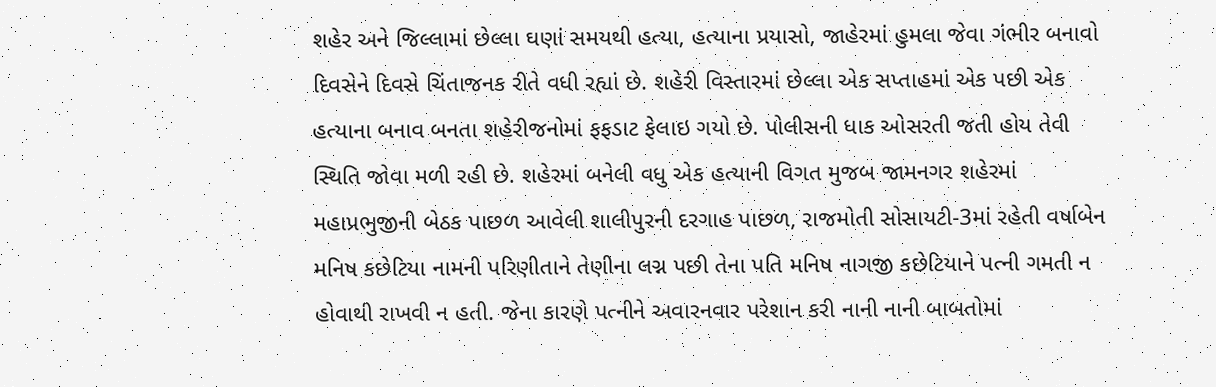શહેર અને જિલ્લામાં છેલ્લા ઘણાં સમયથી હત્યા, હત્યાના પ્રયાસો, જાહેરમાં હુમલા જેવા ગંભીર બનાવો દિવસેને દિવસે ચિંતાજનક રીતે વધી રહ્યાં છે. શહેરી વિસ્તારમાં છેલ્લા એક સપ્તાહમાં એક પછી એક હત્યાના બનાવ બનતા શહેરીજનોમાં ફફડાટ ફેલાઇ ગયો છે. પોલીસની ધાક ઓસરતી જતી હોય તેવી સ્થિતિ જોવા મળી રહી છે. શહેરમાં બનેલી વધુ એક હત્યાની વિગત મુજબ જામનગર શહેરમાં મહાપ્રભુજીની બેઠક પાછળ આવેલી શાલીપુરની દરગાહ પાછળ, રાજમોતી સોસાયટી-3માં રહેતી વર્ષાબેન મનિષ કછેટિયા નામની પરિણીતાને તેણીના લગ્ન પછી તેના પતિ મનિષ નાગજી કછેટિયાને પત્ની ગમતી ન હોવાથી રાખવી ન હતી. જેના કારણે પત્નીને અવારનવાર પરેશાન કરી નાની નાની બાબતોમાં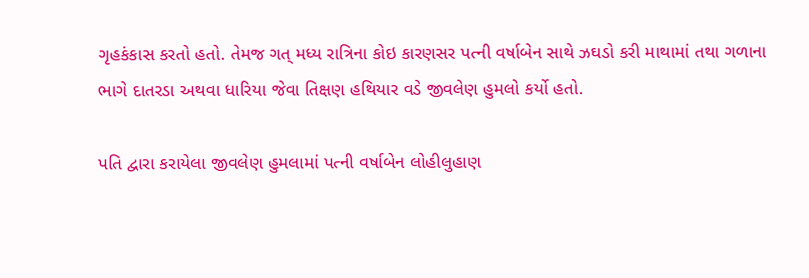ગૃહકંકાસ કરતો હતો. તેમજ ગત્ મધ્ય રાત્રિના કોઇ કારણસર પત્ની વર્ષાબેન સાથે ઝઘડો કરી માથામાં તથા ગળાના ભાગે દાતરડા અથવા ધારિયા જેવા તિક્ષણ હથિયાર વડે જીવલેણ હુમલો કર્યો હતો.

પતિ દ્વારા કરાયેલા જીવલેણ હુમલામાં પત્ની વર્ષાબેન લોહીલુહાણ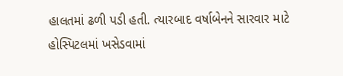હાલતમાં ઢળી પડી હતી. ત્યારબાદ વર્ષાબેનને સારવાર માટે હોસ્પિટલમાં ખસેડવામાં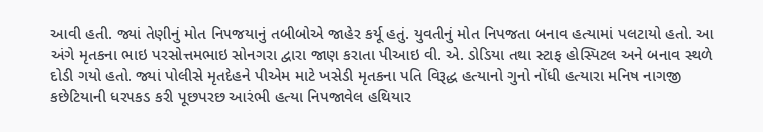આવી હતી. જ્યાં તેણીનું મોત નિપજયાનું તબીબોએ જાહેર કર્યૂ હતું. યુવતીનું મોત નિપજતા બનાવ હત્યામાં પલટાયો હતો. આ અંગે મૃતકના ભાઇ પરસોત્તમભાઇ સોનગરા દ્વારા જાણ કરાતા પીઆઇ વી. એ. ડોડિયા તથા સ્ટાફ હોસ્પિટલ અને બનાવ સ્થળે દોડી ગયો હતો. જ્યાં પોલીસે મૃતદેહને પીએમ માટે ખસેડી મૃતકના પતિ વિરૂદ્ધ હત્યાનો ગુનો નોંધી હત્યારા મનિષ નાગજી કછેટિયાની ધરપકડ કરી પૂછપરછ આરંભી હત્યા નિપજાવેલ હથિયાર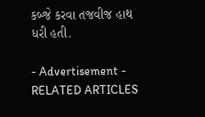કબ્જે કરવા તજવીજ હાથ ધરી હતી.

- Advertisement -
RELATED ARTICLES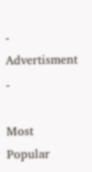- Advertisment -

Most Popular